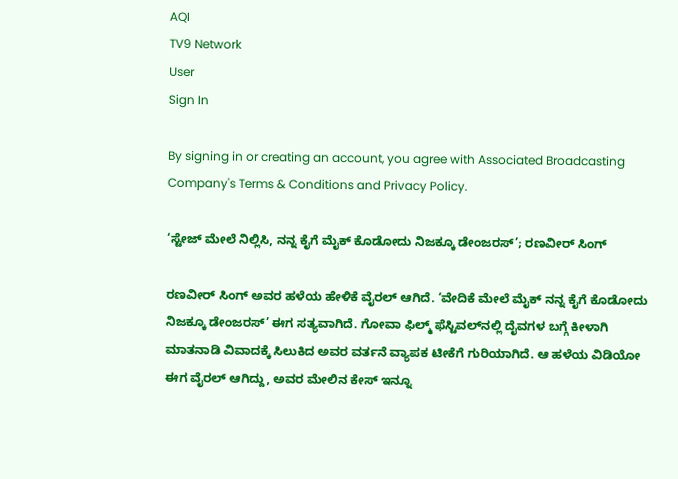AQI
TV9 Network
User
Sign In

By signing in or creating an account, you agree with Associated Broadcasting Company's Terms & Conditions and Privacy Policy.

‘ಸ್ಟೇಜ್ ಮೇಲೆ ನಿಲ್ಲಿಸಿ, ನನ್ನ ಕೈಗೆ ಮೈಕ್ ಕೊಡೋದು ನಿಜಕ್ಕೂ ಡೇಂಜರಸ್’; ರಣವೀರ್ ಸಿಂಗ್

ರಣವೀರ್ ಸಿಂಗ್ ಅವರ ಹಳೆಯ ಹೇಳಿಕೆ ವೈರಲ್ ಆಗಿದೆ. ‘ವೇದಿಕೆ ಮೇಲೆ ಮೈಕ್ ನನ್ನ ಕೈಗೆ ಕೊಡೋದು ನಿಜಕ್ಕೂ ಡೇಂಜರಸ್’ ಈಗ ಸತ್ಯವಾಗಿದೆ. ಗೋವಾ ಫಿಲ್ಮ್ ಫೆಸ್ಟಿವಲ್‌ನಲ್ಲಿ ದೈವಗಳ ಬಗ್ಗೆ ಕೀಳಾಗಿ ಮಾತನಾಡಿ ವಿವಾದಕ್ಕೆ ಸಿಲುಕಿದ ಅವರ ವರ್ತನೆ ವ್ಯಾಪಕ ಟೀಕೆಗೆ ಗುರಿಯಾಗಿದೆ. ಆ ಹಳೆಯ ವಿಡಿಯೋ ಈಗ ವೈರಲ್ ಆಗಿದ್ದು, ಅವರ ಮೇಲಿನ ಕೇಸ್ ಇನ್ನೂ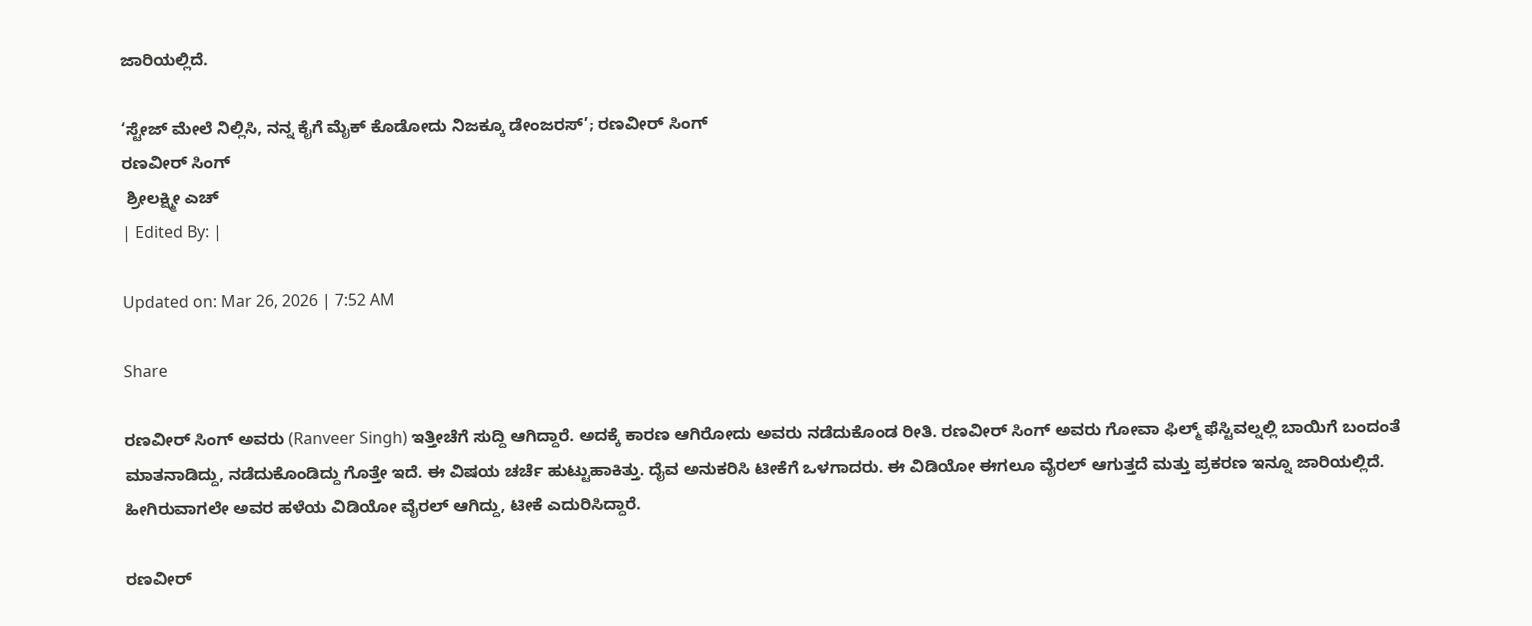ಜಾರಿಯಲ್ಲಿದೆ.

‘ಸ್ಟೇಜ್ ಮೇಲೆ ನಿಲ್ಲಿಸಿ, ನನ್ನ ಕೈಗೆ ಮೈಕ್ ಕೊಡೋದು ನಿಜಕ್ಕೂ ಡೇಂಜರಸ್’; ರಣವೀರ್ ಸಿಂಗ್
ರಣವೀರ್ ಸಿಂಗ್
 ಶ್ರೀಲಕ್ಷ್ಮೀ ಎಚ್
| Edited By: |

Updated on: Mar 26, 2026 | 7:52 AM

Share

ರಣವೀರ್ ಸಿಂಗ್ ಅವರು (Ranveer Singh) ಇತ್ತೀಚೆಗೆ ಸುದ್ದಿ ಆಗಿದ್ದಾರೆ. ಅದಕ್ಕೆ ಕಾರಣ ಆಗಿರೋದು ಅವರು ನಡೆದುಕೊಂಡ ರೀತಿ. ರಣವೀರ್ ಸಿಂಗ್ ಅವರು ಗೋವಾ ಫಿಲ್ಮ್ ಫೆಸ್ಟಿವಲ್ನಲ್ಲಿ ಬಾಯಿಗೆ ಬಂದಂತೆ ಮಾತನಾಡಿದ್ದು, ನಡೆದುಕೊಂಡಿದ್ದು ಗೊತ್ತೇ ಇದೆ. ಈ ವಿಷಯ ಚರ್ಚೆ ಹುಟ್ಟುಹಾಕಿತ್ತು. ದೈವ ಅನುಕರಿಸಿ ಟೀಕೆಗೆ ಒಳಗಾದರು. ಈ ವಿಡಿಯೋ ಈಗಲೂ ವೈರಲ್ ಆಗುತ್ತದೆ ಮತ್ತು ಪ್ರಕರಣ ಇನ್ನೂ ಜಾರಿಯಲ್ಲಿದೆ. ಹೀಗಿರುವಾಗಲೇ ಅವರ ಹಳೆಯ ವಿಡಿಯೋ ವೈರಲ್ ಆಗಿದ್ದು, ಟೀಕೆ ಎದುರಿಸಿದ್ದಾರೆ.

ರಣವೀರ್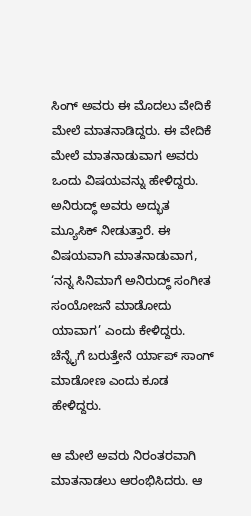ಸಿಂಗ್ ಅವರು ಈ ಮೊದಲು ವೇದಿಕೆ ಮೇಲೆ ಮಾತನಾಡಿದ್ದರು. ಈ ವೇದಿಕೆ ಮೇಲೆ ಮಾತನಾಡುವಾಗ ಅವರು ಒಂದು ವಿಷಯವನ್ನು ಹೇಳಿದ್ದರು. ಅನಿರುದ್ಧ್ ಅವರು ಅದ್ಭುತ ಮ್ಯೂಸಿಕ್ ನೀಡುತ್ತಾರೆ. ಈ ವಿಷಯವಾಗಿ ಮಾತನಾಡುವಾಗ, ‘ನನ್ನ ಸಿನಿಮಾಗೆ ಅನಿರುದ್ಧ್ ಸಂಗೀತ ಸಂಯೋಜನೆ ಮಾಡೋದು ಯಾವಾಗ’ ಎಂದು ಕೇಳಿದ್ದರು. ಚೆನ್ನೈಗೆ ಬರುತ್ತೇನೆ ರ್ಯಾಪ್ ಸಾಂಗ್ ಮಾಡೋಣ ಎಂದು ಕೂಡ ಹೇಳಿದ್ದರು.

ಆ ಮೇಲೆ ಅವರು ನಿರಂತರವಾಗಿ ಮಾತನಾಡಲು ಆರಂಭಿಸಿದರು. ಆ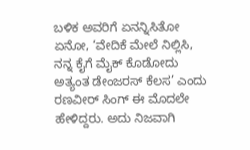ಬಳಿಕ ಅವರಿಗೆ ಏನನ್ನಿಸಿತೋ ಏನೋ, ‘ವೇದಿಕೆ ಮೇಲೆ ನಿಲ್ಲಿಸಿ, ನನ್ನ ಕೈಗೆ ಮೈಕ್ ಕೊಡೋದು ಅತ್ಯಂತ ಡೇಂಜರಸ್ ಕೆಲಸ’ ಎಂದು ರಣವೀರ್ ಸಿಂಗ್ ಈ ಮೊದಲೇ ಹೇಳಿದ್ದರು. ಅದು ನಿಜವಾಗಿ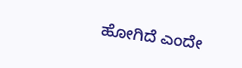ಹೋಗಿದೆ ಎಂದೇ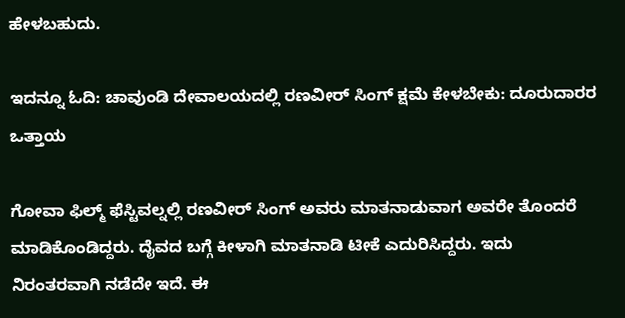ಹೇಳಬಹುದು.

ಇದನ್ನೂ ಓದಿ: ಚಾವುಂಡಿ ದೇವಾಲಯದಲ್ಲಿ ರಣವೀರ್ ಸಿಂಗ್ ಕ್ಷಮೆ ಕೇಳಬೇಕು: ದೂರುದಾರರ ಒತ್ತಾಯ

ಗೋವಾ ಫಿಲ್ಮ್ ಫೆಸ್ಟಿವಲ್ನಲ್ಲಿ ರಣವೀರ್ ಸಿಂಗ್ ಅವರು ಮಾತನಾಡುವಾಗ ಅವರೇ ತೊಂದರೆ ಮಾಡಿಕೊಂಡಿದ್ದರು. ದೈವದ ಬಗ್ಗೆ ಕೀಳಾಗಿ ಮಾತನಾಡಿ ಟೀಕೆ ಎದುರಿಸಿದ್ದರು. ಇದು ನಿರಂತರವಾಗಿ ನಡೆದೇ ಇದೆ. ಈ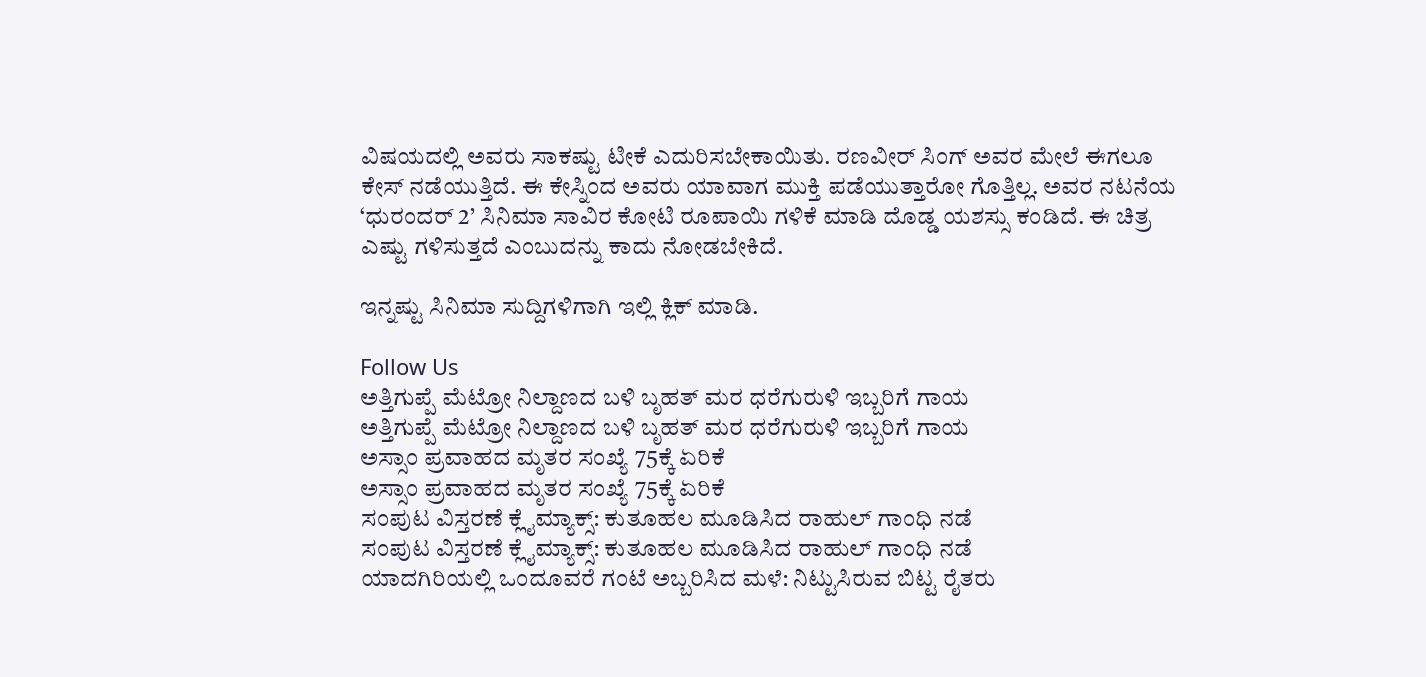ವಿಷಯದಲ್ಲಿ ಅವರು ಸಾಕಷ್ಟು ಟೀಕೆ ಎದುರಿಸಬೇಕಾಯಿತು. ರಣವೀರ್ ಸಿಂಗ್ ಅವರ ಮೇಲೆ ಈಗಲೂ ಕೇಸ್ ನಡೆಯುತ್ತಿದೆ. ಈ ಕೇಸ್ನಿಂದ ಅವರು ಯಾವಾಗ ಮುಕ್ತಿ ಪಡೆಯುತ್ತಾರೋ ಗೊತ್ತಿಲ್ಲ. ಅವರ ನಟನೆಯ ‘ಧುರಂದರ್ 2’ ಸಿನಿಮಾ ಸಾವಿರ ಕೋಟಿ ರೂಪಾಯಿ ಗಳಿಕೆ ಮಾಡಿ ದೊಡ್ಡ ಯಶಸ್ಸು ಕಂಡಿದೆ. ಈ ಚಿತ್ರ ಎಷ್ಟು ಗಳಿಸುತ್ತದೆ ಎಂಬುದನ್ನು ಕಾದು ನೋಡಬೇಕಿದೆ.

ಇನ್ನಷ್ಟು ಸಿನಿಮಾ ಸುದ್ದಿಗಳಿಗಾಗಿ ಇಲ್ಲಿ ಕ್ಲಿಕ್ ಮಾಡಿ.

Follow Us
ಅತ್ತಿಗುಪ್ಪೆ ಮೆಟ್ರೋ ನಿಲ್ದಾಣದ ಬಳಿ ಬೃಹತ್ ಮರ ಧರೆಗುರುಳಿ ಇಬ್ಬರಿಗೆ ಗಾಯ
ಅತ್ತಿಗುಪ್ಪೆ ಮೆಟ್ರೋ ನಿಲ್ದಾಣದ ಬಳಿ ಬೃಹತ್ ಮರ ಧರೆಗುರುಳಿ ಇಬ್ಬರಿಗೆ ಗಾಯ
ಅಸ್ಸಾಂ ಪ್ರವಾಹದ ಮೃತರ ಸಂಖ್ಯೆ 75ಕ್ಕೆ ಏರಿಕೆ
ಅಸ್ಸಾಂ ಪ್ರವಾಹದ ಮೃತರ ಸಂಖ್ಯೆ 75ಕ್ಕೆ ಏರಿಕೆ
ಸಂಪುಟ ವಿಸ್ತರಣೆ ಕ್ಲೈಮ್ಯಾಕ್ಸ್: ಕುತೂಹಲ ಮೂಡಿಸಿದ ರಾಹುಲ್ ಗಾಂಧಿ ನಡೆ
ಸಂಪುಟ ವಿಸ್ತರಣೆ ಕ್ಲೈಮ್ಯಾಕ್ಸ್: ಕುತೂಹಲ ಮೂಡಿಸಿದ ರಾಹುಲ್ ಗಾಂಧಿ ನಡೆ
ಯಾದಗಿರಿಯಲ್ಲಿ ಒಂದೂವರೆ ಗಂಟೆ ಅಬ್ಬರಿಸಿದ ಮಳೆ: ನಿಟ್ಟುಸಿರುವ ಬಿಟ್ಟ ರೈತರು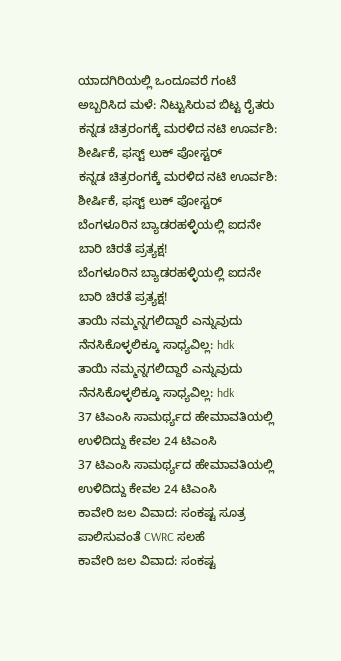ಯಾದಗಿರಿಯಲ್ಲಿ ಒಂದೂವರೆ ಗಂಟೆ ಅಬ್ಬರಿಸಿದ ಮಳೆ: ನಿಟ್ಟುಸಿರುವ ಬಿಟ್ಟ ರೈತರು
ಕನ್ನಡ ಚಿತ್ರರಂಗಕ್ಕೆ ಮರಳಿದ ನಟಿ ಊರ್ವಶಿ: ಶೀರ್ಷಿಕೆ, ಫಸ್ಟ್ ಲುಕ್ ಪೋಸ್ಟರ್
ಕನ್ನಡ ಚಿತ್ರರಂಗಕ್ಕೆ ಮರಳಿದ ನಟಿ ಊರ್ವಶಿ: ಶೀರ್ಷಿಕೆ, ಫಸ್ಟ್ ಲುಕ್ ಪೋಸ್ಟರ್
ಬೆಂಗಳೂರಿನ ಬ್ಯಾಡರಹಳ್ಳಿಯಲ್ಲಿ ಐದನೇ ಬಾರಿ ಚಿರತೆ ಪ್ರತ್ಯಕ್ಷ!
ಬೆಂಗಳೂರಿನ ಬ್ಯಾಡರಹಳ್ಳಿಯಲ್ಲಿ ಐದನೇ ಬಾರಿ ಚಿರತೆ ಪ್ರತ್ಯಕ್ಷ!
ತಾಯಿ ನಮ್ಮನ್ನಗಲಿದ್ದಾರೆ ಎನ್ನುವುದು ನೆನಸಿಕೊಳ್ಳಲಿಕ್ಕೂ ಸಾಧ್ಯವಿಲ್ಲ: hdk
ತಾಯಿ ನಮ್ಮನ್ನಗಲಿದ್ದಾರೆ ಎನ್ನುವುದು ನೆನಸಿಕೊಳ್ಳಲಿಕ್ಕೂ ಸಾಧ್ಯವಿಲ್ಲ: hdk
37 ಟಿಎಂಸಿ ಸಾಮರ್ಥ್ಯದ ಹೇಮಾವತಿಯಲ್ಲಿ ಉಳಿದಿದ್ದು ಕೇವಲ 24 ಟಿಎಂಸಿ
37 ಟಿಎಂಸಿ ಸಾಮರ್ಥ್ಯದ ಹೇಮಾವತಿಯಲ್ಲಿ ಉಳಿದಿದ್ದು ಕೇವಲ 24 ಟಿಎಂಸಿ
ಕಾವೇರಿ ಜಲ ವಿವಾದ: ಸಂಕಷ್ಟ ಸೂತ್ರ ಪಾಲಿಸುವಂತೆ CWRC ಸಲಹೆ
ಕಾವೇರಿ ಜಲ ವಿವಾದ: ಸಂಕಷ್ಟ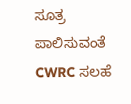ಸೂತ್ರ ಪಾಲಿಸುವಂತೆ CWRC ಸಲಹೆ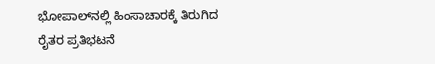ಭೋಪಾಲ್‌ನಲ್ಲಿ ಹಿಂಸಾಚಾರಕ್ಕೆ ತಿರುಗಿದ ರೈತರ ಪ್ರತಿಭಟನೆ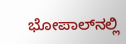ಭೋಪಾಲ್‌ನಲ್ಲಿ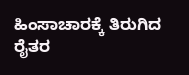ಹಿಂಸಾಚಾರಕ್ಕೆ ತಿರುಗಿದ ರೈತರ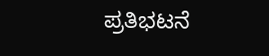ಪ್ರತಿಭಟನೆ